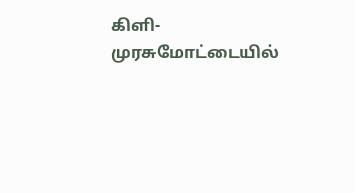கிளி-முரசுமோட்டையில்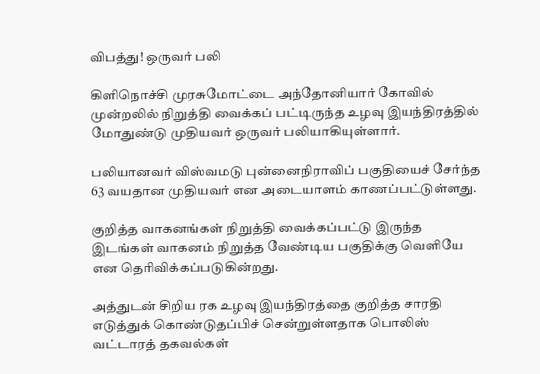விபத்து! ஒருவர் பலி

கிளிநொச்சி முரசுமோட்டை அந்தோனியார் கோவில் முன்றலில் நிறுத்தி வைக்கப் பட்டிருந்த உழவு இயந்திரத்தில் மோதுண்டு முதியவர் ஒருவர் பலியாகியுள்ளார்.

பலியானவர் விஸ்வமடு புன்னைநிராவிப் பகுதியைச் சேர்ந்த 63 வயதான முதியவர் என அடையாளம் காணப்பட்டுள்ளது.

குறித்த வாகனங்கள் நிறுத்தி வைக்கப்பட்டு இருந்த இடங்கள் வாகனம் நிறுத்த வேண்டிய பகுதிக்கு வெளியே என தெரிவிக்கப்படுகின்றது.

அத்துடன் சிறிய ரக உழவு இயந்திரத்தை குறித்த சாரதி எடுத்துக் கொண்டுதப்பிச் சென்றுள்ளதாக பொலிஸ் வட்டாரத் தகவல்கள்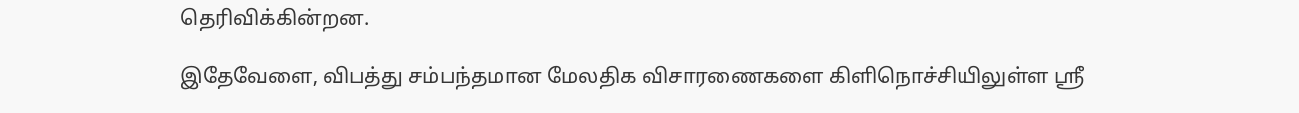தெரிவிக்கின்றன.

இதேவேளை, விபத்து சம்பந்தமான மேலதிக விசாரணைகளை கிளிநொச்சியிலுள்ள ஸ்ரீ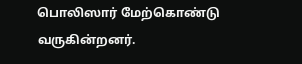பொலிஸார் மேற்கொண்டு வருகின்றனர்.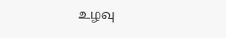உழவு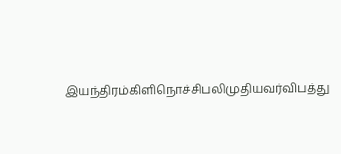இயந்திரம்கிளிநொச்சிபலிமுதியவர்விபத்து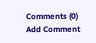Comments (0)
Add Comment